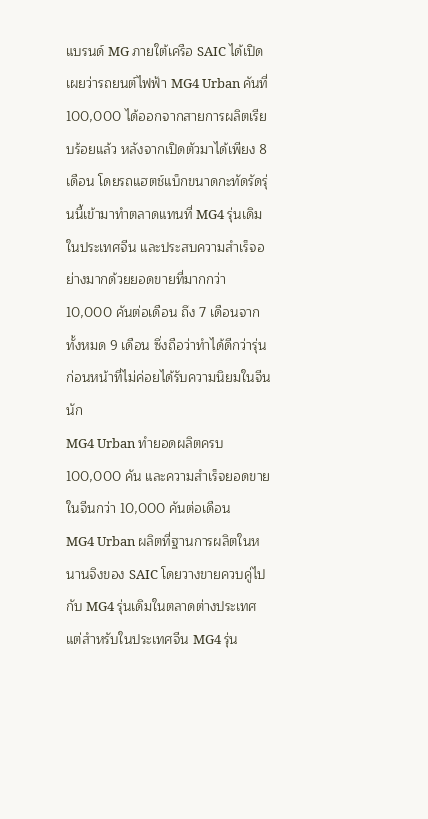แบรนด์ MG ภายใต้เครือ SAIC ได้เปิดเผยว่ารถยนต์ไฟฟ้า MG4 Urban คันที่ 100,000 ได้ออกจากสายการผลิตเรียบร้อยแล้ว หลังจากเปิดตัวมาได้เพียง 8 เดือน โดยรถแฮตช์แบ็กขนาดกะทัดรัดรุ่นนี้เข้ามาทำตลาดแทนที่ MG4 รุ่นเดิมในประเทศจีน และประสบความสำเร็จอย่างมากด้วยยอดขายที่มากกว่า 10,000 คันต่อเดือน ถึง 7 เดือนจากทั้งหมด 9 เดือน ซึ่งถือว่าทำได้ดีกว่ารุ่นก่อนหน้าที่ไม่ค่อยได้รับความนิยมในจีนนัก
MG4 Urban ทำยอดผลิตครบ 100,000 คัน และความสำเร็จยอดขายในจีนกว่า 10,000 คันต่อเดือน
MG4 Urban ผลิตที่ฐานการผลิตในหนานจิงของ SAIC โดยวางขายควบคู่ไปกับ MG4 รุ่นเดิมในตลาดต่างประเทศ แต่สำหรับในประเทศจีน MG4 รุ่น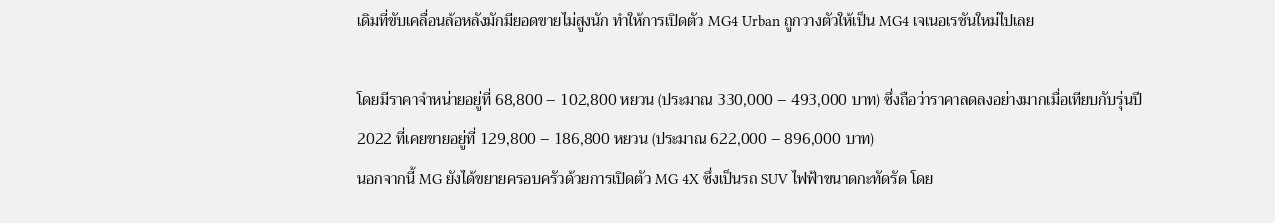เดิมที่ขับเคลื่อนล้อหลังมักมียอดขายไม่สูงนัก ทำให้การเปิดตัว MG4 Urban ถูกวางตัวให้เป็น MG4 เจเนอเรชันใหม่ไปเลย

โดยมีราคาจำหน่ายอยู่ที่ 68,800 – 102,800 หยวน (ประมาณ 330,000 – 493,000 บาท) ซึ่งถือว่าราคาลดลงอย่างมากเมื่อเทียบกับรุ่นปี 2022 ที่เคยขายอยู่ที่ 129,800 – 186,800 หยวน (ประมาณ 622,000 – 896,000 บาท)
นอกจากนี้ MG ยังได้ขยายครอบครัวด้วยการเปิดตัว MG 4X ซึ่งเป็นรถ SUV ไฟฟ้าขนาดกะทัดรัด โดย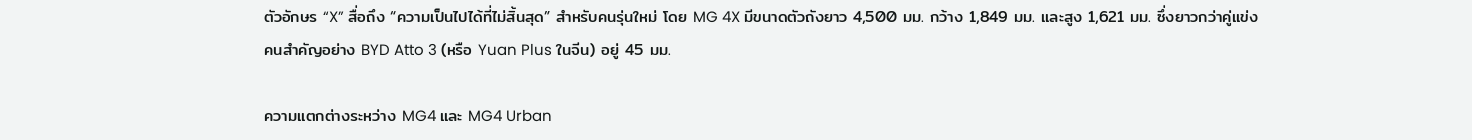ตัวอักษร “X” สื่อถึง “ความเป็นไปได้ที่ไม่สิ้นสุด” สำหรับคนรุ่นใหม่ โดย MG 4X มีขนาดตัวถังยาว 4,500 มม. กว้าง 1,849 มม. และสูง 1,621 มม. ซึ่งยาวกว่าคู่แข่งคนสำคัญอย่าง BYD Atto 3 (หรือ Yuan Plus ในจีน) อยู่ 45 มม.

ความแตกต่างระหว่าง MG4 และ MG4 Urban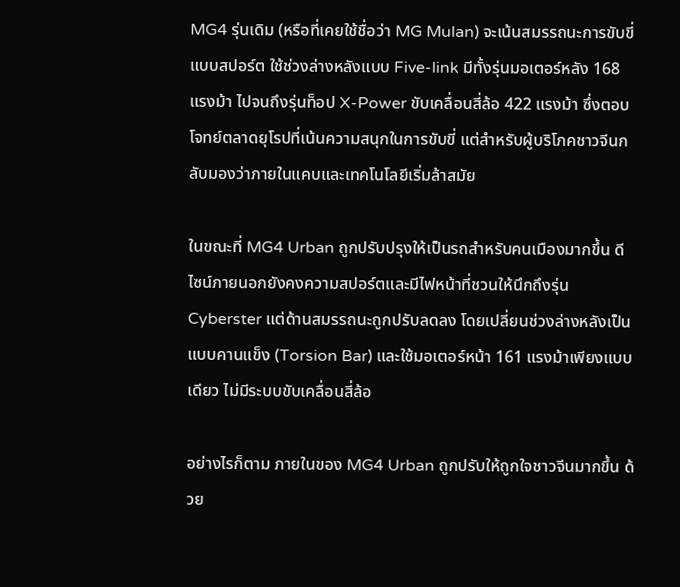MG4 รุ่นเดิม (หรือที่เคยใช้ชื่อว่า MG Mulan) จะเน้นสมรรถนะการขับขี่แบบสปอร์ต ใช้ช่วงล่างหลังแบบ Five-link มีทั้งรุ่นมอเตอร์หลัง 168 แรงม้า ไปจนถึงรุ่นท็อป X-Power ขับเคลื่อนสี่ล้อ 422 แรงม้า ซึ่งตอบโจทย์ตลาดยุโรปที่เน้นความสนุกในการขับขี่ แต่สำหรับผู้บริโภคชาวจีนกลับมองว่าภายในแคบและเทคโนโลยีเริ่มล้าสมัย

ในขณะที่ MG4 Urban ถูกปรับปรุงให้เป็นรถสำหรับคนเมืองมากขึ้น ดีไซน์ภายนอกยังคงความสปอร์ตและมีไฟหน้าที่ชวนให้นึกถึงรุ่น Cyberster แต่ด้านสมรรถนะถูกปรับลดลง โดยเปลี่ยนช่วงล่างหลังเป็นแบบคานแข็ง (Torsion Bar) และใช้มอเตอร์หน้า 161 แรงม้าเพียงแบบเดียว ไม่มีระบบขับเคลื่อนสี่ล้อ

อย่างไรก็ตาม ภายในของ MG4 Urban ถูกปรับให้ถูกใจชาวจีนมากขึ้น ด้วย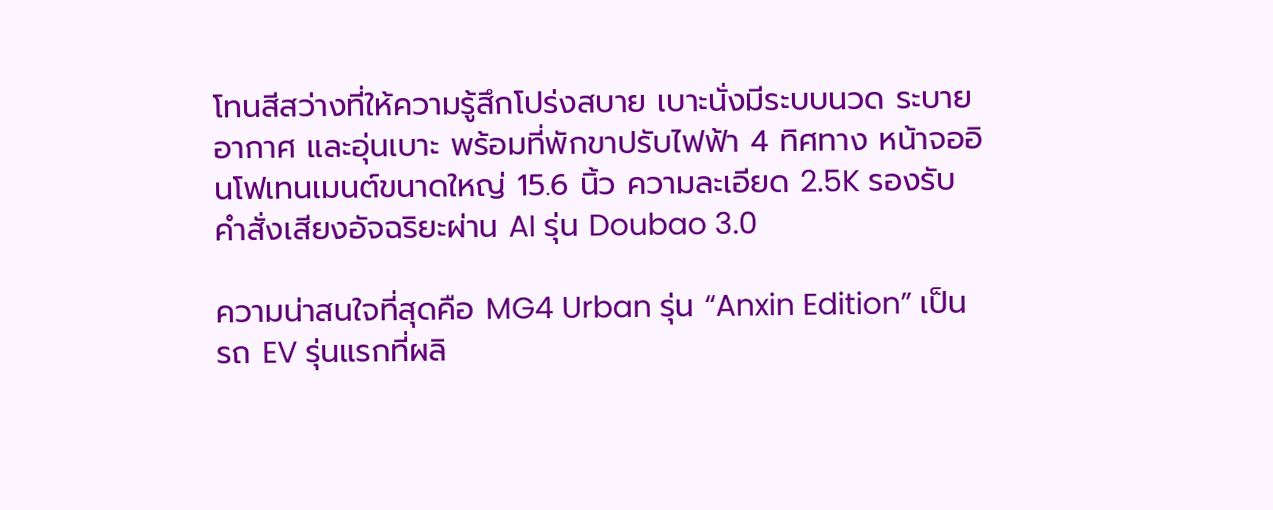โทนสีสว่างที่ให้ความรู้สึกโปร่งสบาย เบาะนั่งมีระบบนวด ระบายอากาศ และอุ่นเบาะ พร้อมที่พักขาปรับไฟฟ้า 4 ทิศทาง หน้าจออินโฟเทนเมนต์ขนาดใหญ่ 15.6 นิ้ว ความละเอียด 2.5K รองรับคำสั่งเสียงอัจฉริยะผ่าน AI รุ่น Doubao 3.0

ความน่าสนใจที่สุดคือ MG4 Urban รุ่น “Anxin Edition” เป็นรถ EV รุ่นแรกที่ผลิ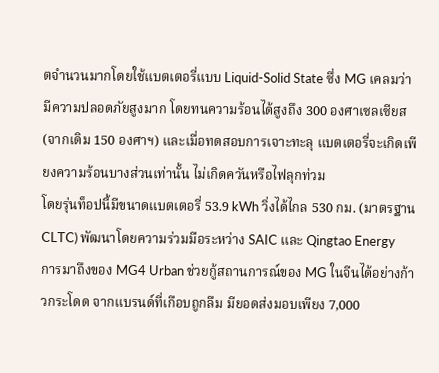ตจำนวนมากโดยใช้แบตเตอรี่แบบ Liquid-Solid State ซึ่ง MG เคลมว่ามีความปลอดภัยสูงมาก โดยทนความร้อนได้สูงถึง 300 องศาเซลเซียส (จากเดิม 150 องศาฯ) และเมื่อทดสอบการเจาะทะลุ แบตเตอรี่จะเกิดเพียงความร้อนบางส่วนเท่านั้น ไม่เกิดควันหรือไฟลุกท่วม
โดยรุ่นท็อปนี้มีขนาดแบตเตอรี่ 53.9 kWh วิ่งได้ไกล 530 กม. (มาตรฐาน CLTC) พัฒนาโดยความร่วมมือระหว่าง SAIC และ Qingtao Energy
การมาถึงของ MG4 Urban ช่วยกู้สถานการณ์ของ MG ในจีนได้อย่างก้าวกระโดด จากแบรนด์ที่เกือบถูกลืม มียอดส่งมอบเพียง 7,000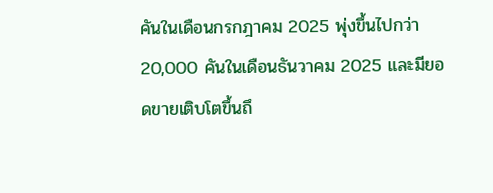คันในเดือนกรกฎาคม 2025 พุ่งขึ้นไปกว่า 20,000 คันในเดือนธันวาคม 2025 และมียอดขายเติบโตขึ้นถึ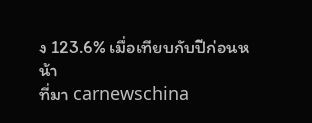ง 123.6% เมื่อเทียบกับปีก่อนหน้า
ที่มา carnewschina